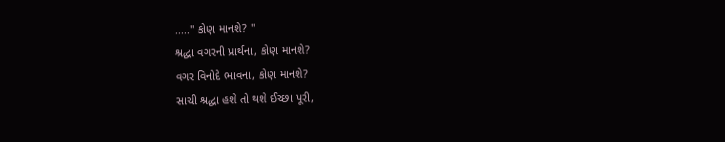....." કોણ માનશે? "
શ્રદ્ધા વગરની પ્રાર્થના, કોણ માનશે?
વગર વિનોદે ભાવના, કોણ માનશે?
સાચી શ્રદ્ધા હશે તો થશે ઈચ્છા પૂરી,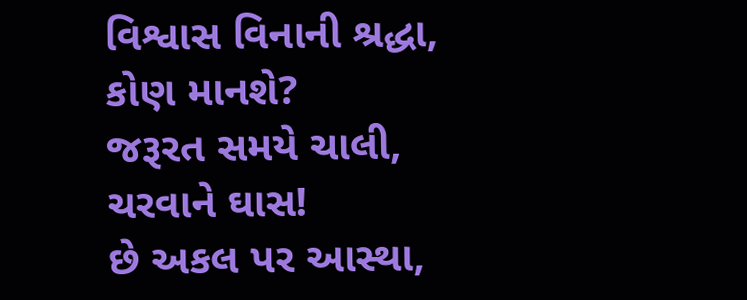વિશ્વાસ વિનાની શ્રદ્ધા, કોણ માનશે?
જરૂરત સમયે ચાલી, ચરવાને ઘાસ!
છે અકલ પર આસ્થા,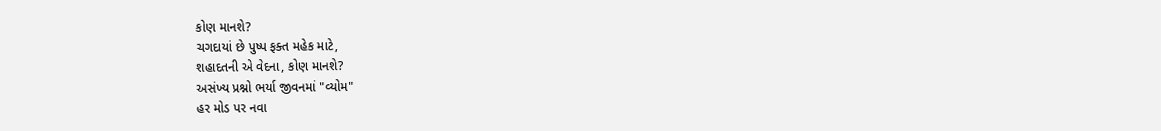કોણ માનશે?
ચગદાયાં છે પુષ્પ ફક્ત મહેક માટે,
શહાદતની એ વેદના, કોણ માનશે?
અસંખ્ય પ્રશ્નો ભર્યા જીવનમાં "વ્યોમ"
હર મોડ પર નવા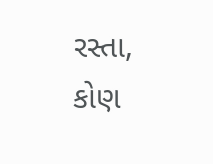રસ્તા, કોણ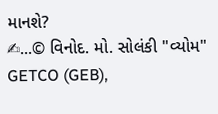માનશે?
✍...© વિનોદ. મો. સોલંકી "વ્યોમ"
GETCO (GEB),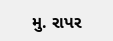મુ. રાપર